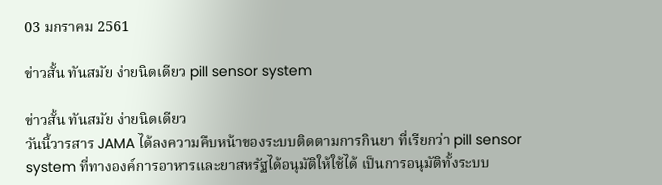03 มกราคม 2561

ข่าวสั้น ทันสมัย ง่ายนิดเดียว pill sensor system

ข่าวสั้น ทันสมัย ง่ายนิดเดียว
วันนี้วารสาร JAMA ได้ลงความคืบหน้าของระบบติดตามการกินยา ที่เรียกว่า pill sensor system ที่ทางองค์การอาหารและยาสหรัฐได้อนุมัติให้ใช้ได้ เป็นการอนุมัติทั้งระบบ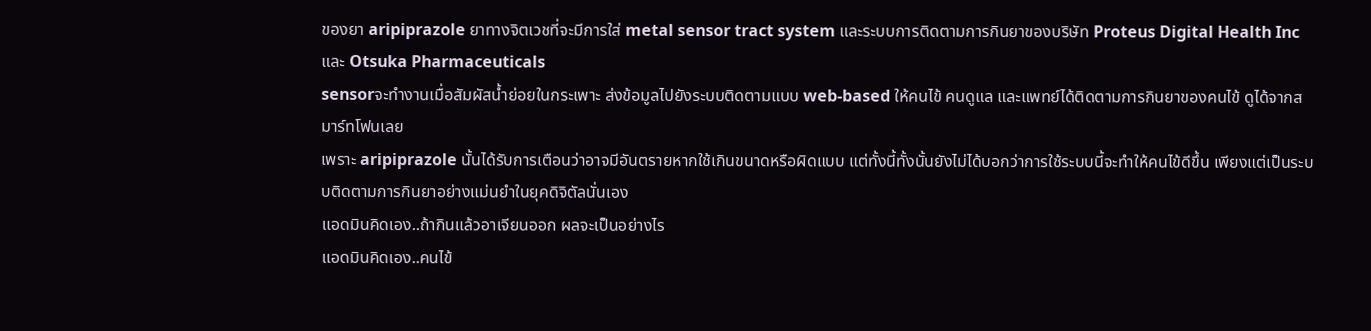ของยา aripiprazole ยาทางจิตเวชที่จะมีการใส่ metal sensor tract system และระบบการติดตามการกินยาของบริษัท Proteus Digital Health Inc และ Otsuka Pharmaceuticals
sensorจะทำงานเมื่อสัมผัสน้ำย่อยในกระเพาะ ส่งข้อมูลไปยังระบบติดตามแบบ web-based ให้คนไข้ คนดูแล และแพทย์ได้ติดตามการกินยาของคนไข้ ดูได้จากสมาร์ทโฟนเลย
เพราะ aripiprazole นั้นได้รับการเตือนว่าอาจมีอันตรายหากใช้เกินขนาดหรือผิดแบบ แต่ทั้งนี้ทั้งนั้นยังไม่ได้บอกว่าการใช้ระบบนี้จะทำให้คนไข้ดีขึ้น เพียงแต่เป็นระบบติดตามการกินยาอย่างแม่นยำในยุคดิจิตัลนั่นเอง
แอดมินคิดเอง..ถ้ากินแล้วอาเจียนออก ผลจะเป็นอย่างไร
แอดมินคิดเอง..คนไข้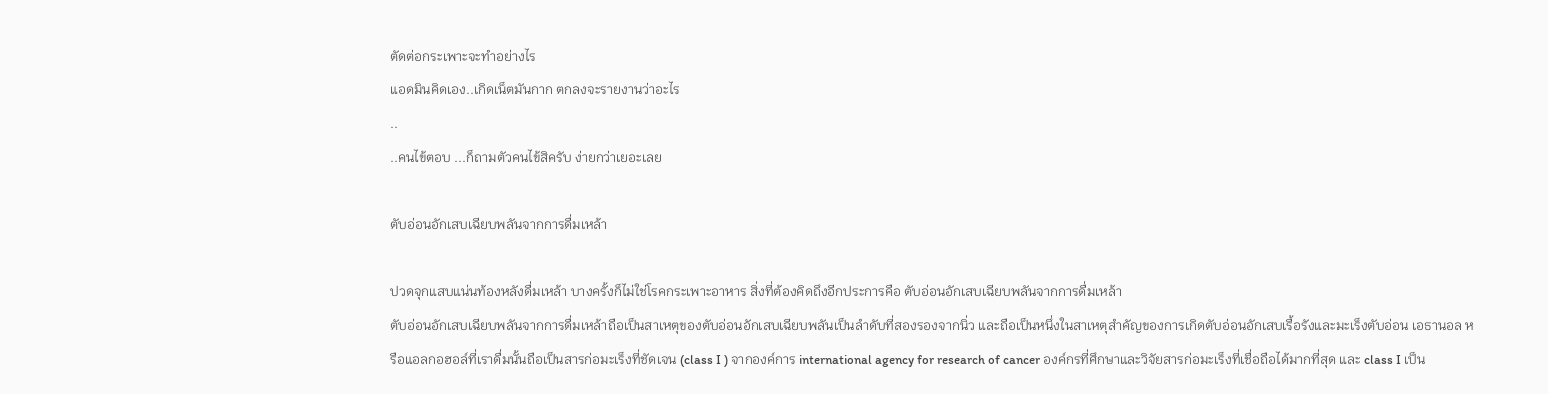ตัดต่อกระเพาะจะทำอย่างไร
แอดมินคิดเอง..เกิดเน็ตมันกาก ตกลงจะรายงานว่าอะไร
..
..คนไข้ตอบ ...ก็ถามตัวคนไข้สิครับ ง่ายกว่าเยอะเลย

ตับอ่อนอักเสบเฉียบพลันจากการดื่มเหล้า

ปวดจุกแสบแน่นท้องหลังดื่มเหล้า บางครั้งก็ไม่ใช่โรคกระเพาะอาหาร สิ่งที่ต้องคิดถึงอีกประการคือ ตับอ่อนอักเสบเฉียบพลันจากการดื่มเหล้า
ตับอ่อนอักเสบเฉียบพลันจากการดื่มเหล้าถือเป็นสาเหตุของตับอ่อนอักเสบเฉียบพลันเป็นลำดับที่สองรองจากนิ่ว และถือเป็นหนึ่งในสาเหตุสำคัญของการเกิดตับอ่อนอักเสบเรื้อรังและมะเร็งตับอ่อน เอธานอล หรือแอลกอฮอล์ที่เราดื่มนั้นถือเป็นสารก่อมะเร็งที่ชัดเจน (class I ) จากองค์การ international agency for research of cancer องค์กรที่ศึกษาและวิจัยสารก่อมะเร็งที่เชื่อถือได้มากที่สุด และ class I เป็น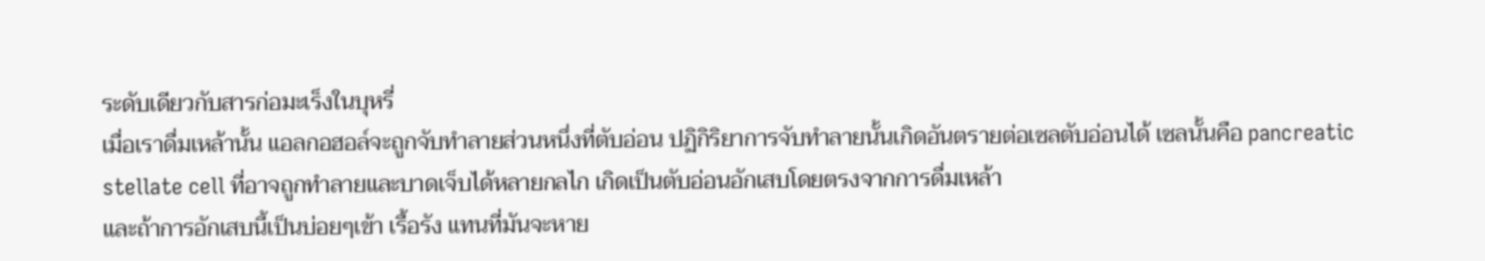ระดับเดียวกับสารก่อมะเร็งในบุหรี่
เมื่อเราดื่มเหล้านั้น แอลกอฮอล์จะถูกจับทำลายส่วนหนึ่งที่ตับอ่อน ปฏิกิริยาการจับทำลายนั้นเกิดอันตรายต่อเซลตับอ่อนได้ เซลนั้นคือ pancreatic stellate cell ที่อาจถูกทำลายและบาดเจ็บได้หลายกลไก เกิดเป็นตับอ่อนอักเสบโดยตรงจากการดื่มเหล้า
และถ้าการอักเสบนี้เป็นบ่อยๆเข้า เรื้อรัง แทนที่มันจะหาย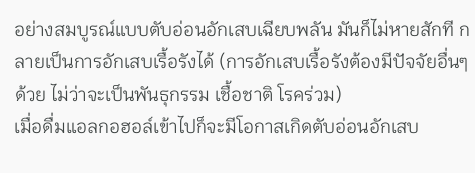อย่างสมบูรณ์แบบตับอ่อนอักเสบเฉียบพลัน มันก็ไม่หายสักที กลายเป็นการอักเสบเรื้อรังได้ (การอักเสบเรื้อรังต้องมีปัจจัยอื่นๆด้วย ไม่ว่าจะเป็นพันธุกรรม เชื้อชาติ โรคร่วม)
เมื่อดื่มแอลกอฮอล์เข้าไปก็จะมีโอกาสเกิดตับอ่อนอักเสบ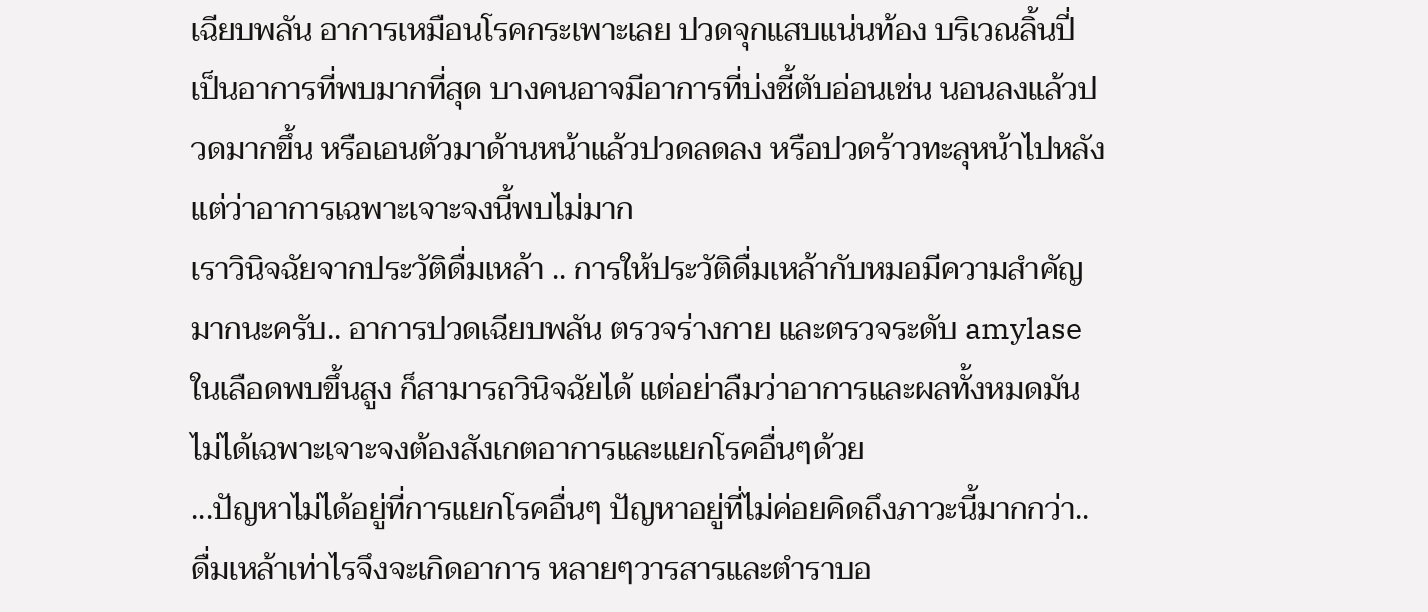เฉียบพลัน อาการเหมือนโรคกระเพาะเลย ปวดจุกแสบแน่นท้อง บริเวณลิ้นปี่ เป็นอาการที่พบมากที่สุด บางคนอาจมีอาการที่บ่งชี้ตับอ่อนเช่น นอนลงแล้วปวดมากขึ้น หรือเอนตัวมาด้านหน้าแล้วปวดลดลง หรือปวดร้าวทะลุหน้าไปหลัง แต่ว่าอาการเฉพาะเจาะจงนี้พบไม่มาก
เราวินิจฉัยจากประวัติดื่มเหล้า .. การให้ประวัติดื่มเหล้ากับหมอมีความสำคัญมากนะครับ.. อาการปวดเฉียบพลัน ตรวจร่างกาย และตรวจระดับ amylase ในเลือดพบขึ้นสูง ก็สามารถวินิจฉัยได้ แต่อย่าลืมว่าอาการและผลทั้งหมดมันไม่ได้เฉพาะเจาะจงต้องสังเกตอาการและแยกโรคอื่นๆด้วย
...ปัญหาไม่ได้อยู่ที่การแยกโรคอื่นๆ ปัญหาอยู่ที่ไม่ค่อยคิดถึงภาวะนี้มากกว่า..
ดื่มเหล้าเท่าไรจึงจะเกิดอาการ หลายๆวารสารและตำราบอ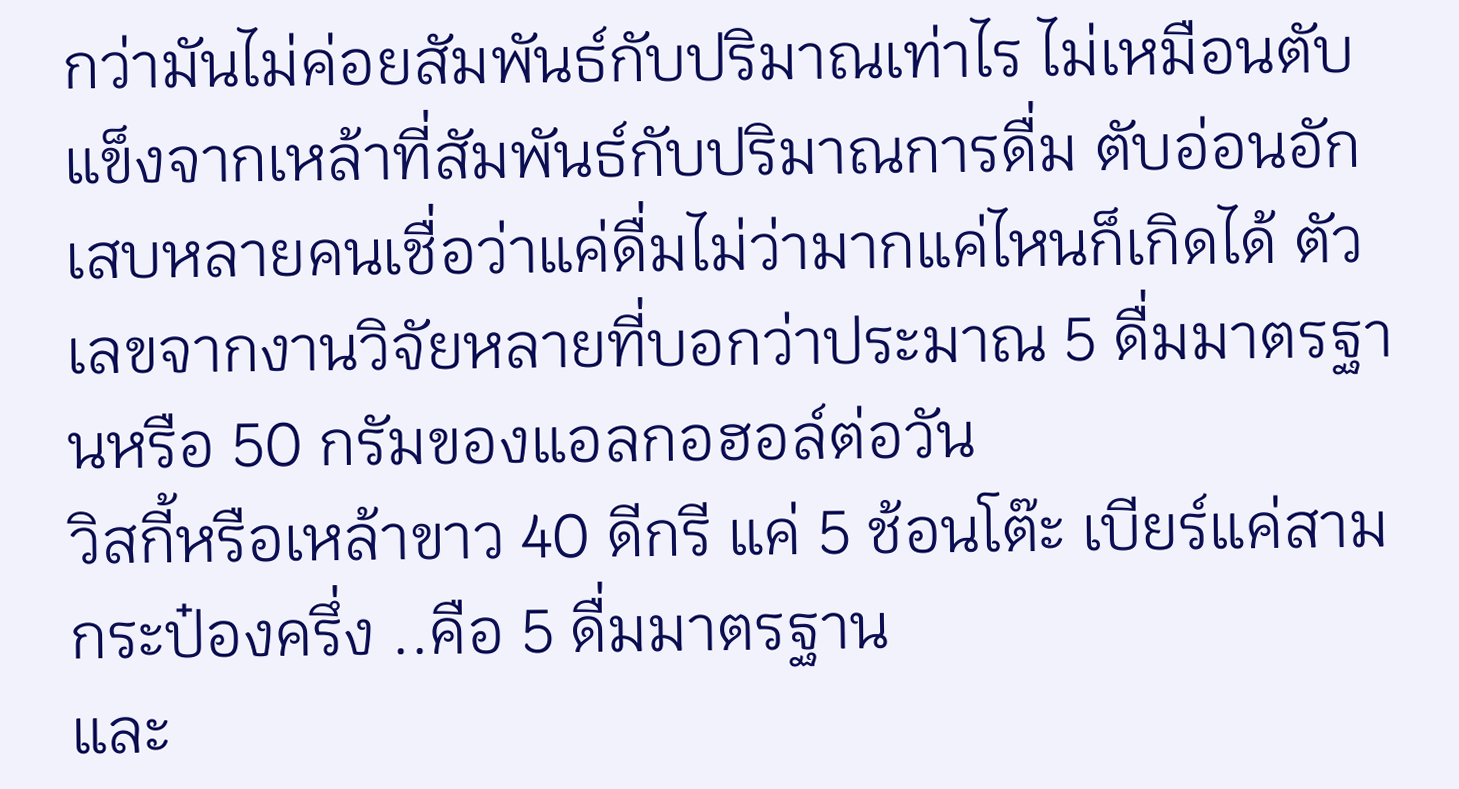กว่ามันไม่ค่อยสัมพันธ์กับปริมาณเท่าไร ไม่เหมือนตับแข็งจากเหล้าที่สัมพันธ์กับปริมาณการดื่ม ตับอ่อนอักเสบหลายคนเชื่อว่าแค่ดื่มไม่ว่ามากแค่ไหนก็เกิดได้ ตัวเลขจากงานวิจัยหลายที่บอกว่าประมาณ 5 ดื่มมาตรฐานหรือ 50 กรัมของแอลกอฮอล์ต่อวัน
วิสกี้หรือเหล้าขาว 40 ดีกรี แค่ 5 ช้อนโต๊ะ เบียร์แค่สามกระป๋องครึ่ง ..คือ 5 ดื่มมาตรฐาน
และ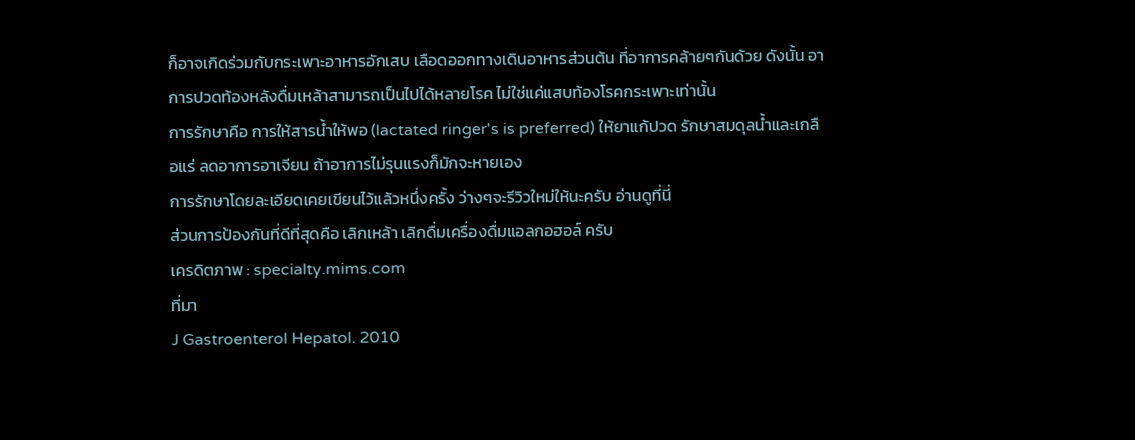ก็อาจเกิดร่วมกับกระเพาะอาหารอักเสบ เลือดออกทางเดินอาหารส่วนต้น ที่อาการคล้ายๆกันด้วย ดังนั้น อาการปวดท้องหลังดื่มเหล้าสามารถเป็นไปได้หลายโรค ไม่ใช่แค่แสบท้องโรคกระเพาะเท่านั้น
การรักษาคือ การให้สารน้ำให้พอ (lactated ringer's is preferred) ให้ยาแก้ปวด รักษาสมดุลน้ำและเกลือแร่ ลดอาการอาเจียน ถ้าอาการไม่รุนแรงก็มักจะหายเอง
การรักษาโดยละเอียดเคยเขียนไว้แล้วหนึ่งครั้ง ว่างๆจะรีวิวใหม่ให้นะครับ อ่านดูที่นี่
ส่วนการป้องกันที่ดีที่สุดคือ เลิกเหล้า เลิกดื่มเครื่องดื่มแอลกอฮอล์ ครับ
เครดิตภาพ : specialty.mims.com
ที่มา
J Gastroenterol Hepatol. 2010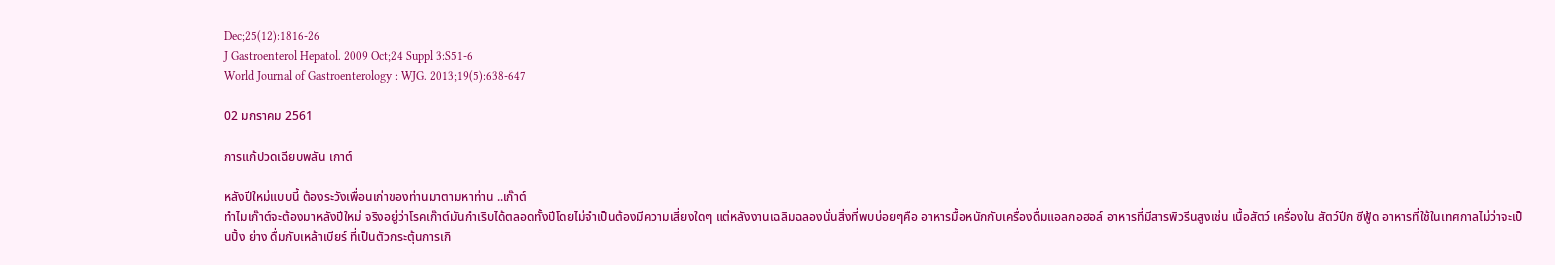Dec;25(12):1816-26
J Gastroenterol Hepatol. 2009 Oct;24 Suppl 3:S51-6
World Journal of Gastroenterology : WJG. 2013;19(5):638-647

02 มกราคม 2561

การแก้ปวดเฉียบพลัน เกาต์

หลังปีใหม่แบบนี้ ต้องระวังเพื่อนเก่าของท่านมาตามหาท่าน ..เก๊าต์
ทำไมเก๊าต์จะต้องมาหลังปีใหม่ จริงอยู่ว่าโรคเก๊าต์มันกำเริบได้ตลอดทั้งปีโดยไม่จำเป็นต้องมีความเสี่ยงใดๆ แต่หลังงานเฉลิมฉลองนั่นสิ่งที่พบบ่อยๆคือ อาหารมื้อหนักกับเครื่องดื่มแอลกอฮอล์ อาหารที่มีสารพิวรีนสูงเช่น เนื้อสัตว์ เครื่องใน สัตว์ปีก ซีฟู้ด อาหารที่ใช้ในเทศกาลไม่ว่าจะเป็นปิ้ง ย่าง ดื่มกับเหล้าเบียร์ ที่เป็นตัวกระตุ้นการเกิ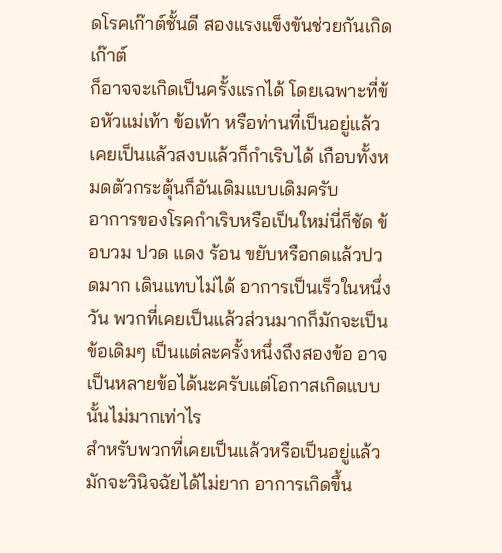ดโรคเก๊าต์ชั้นดี สองแรงแข็งขันช่วยกันเกิดเก๊าต์
ก็อาจจะเกิดเป็นครั้งแรกได้ โดยเฉพาะที่ข้อหัวแม่เท้า ข้อเท้า หรือท่านที่เป็นอยู่แล้ว เคยเป็นแล้วสงบแล้วก็กำเริบได้ เกือบทั้งหมดตัวกระตุ้นก็อันเดิมแบบเดิมครับ
อาการของโรคกำเริบหรือเป็นใหม่นี่ก็ชัด ข้อบวม ปวด แดง ร้อน ขยับหรือกดแล้วปวดมาก เดินแทบไม่ได้ อาการเป็นเร็วในหนึ่งวัน พวกที่เคยเป็นแล้วส่วนมากก็มักจะเป็นข้อเดิมๆ เป็นแต่ละครั้งหนึ่งถึงสองข้อ อาจเป็นหลายข้อได้นะครับแต่โอกาสเกิดแบบนั้นไม่มากเท่าไร
สำหรับพวกที่เคยเป็นแล้วหรือเป็นอยู่แล้ว มักจะวินิจฉัยได้ไม่ยาก อาการเกิดขึ้น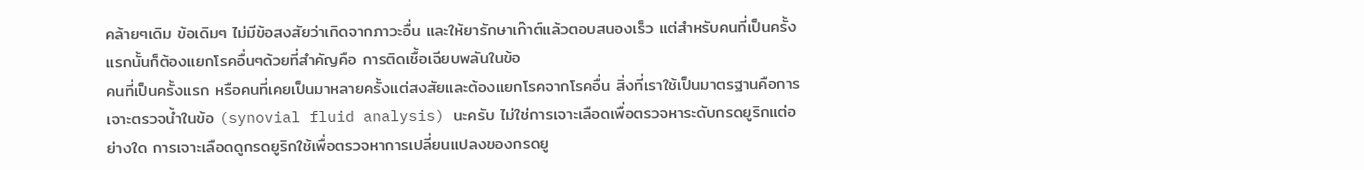คล้ายๆเดิม ข้อเดิมๆ ไม่มีข้อสงสัยว่าเกิดจากภาวะอื่น และให้ยารักษาเก๊าต์แล้วตอบสนองเร็ว แต่สำหรับคนที่เป็นครั้งแรกนั้นก็ต้องแยกโรคอื่นๆด้วยที่สำคัญคือ การติดเชื้อเฉียบพลันในข้อ
คนที่เป็นครั้งแรก หรือคนที่เคยเป็นมาหลายครั้งแต่สงสัยและต้องแยกโรคจากโรคอื่น สิ่งที่เราใช้เป็นมาตรฐานคือการเจาะตรวจน้ำในข้อ (synovial fluid analysis) นะครับ ไม่ใช่การเจาะเลือดเพื่อตรวจหาระดับกรดยูริกแต่อย่างใด การเจาะเลือดดูกรดยูริกใช้เพื่อตรวจหาการเปลี่ยนแปลงของกรดยู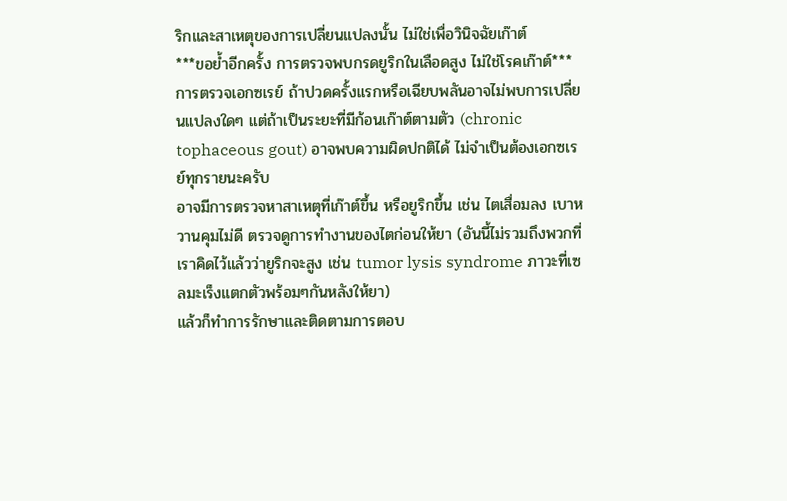ริกและสาเหตุของการเปลี่ยนแปลงนั้น ไม่ใช่เพื่อวินิจฉัยเก๊าต์
***ขอย้ำอีกครั้ง การตรวจพบกรดยูริกในเลือดสูง ไม่ใช่โรคเก๊าต์***
การตรวจเอกซเรย์ ถ้าปวดครั้งแรกหรือเฉียบพลันอาจไม่พบการเปลี่ยนแปลงใดๆ แต่ถ้าเป็นระยะที่มีก้อนเก๊าต์ตามตัว (chronic tophaceous gout) อาจพบความผิดปกติได้ ไม่จำเป็นต้องเอกซเรย์ทุกรายนะครับ
อาจมีการตรวจหาสาเหตุที่เก๊าต์ขึ้น หรือยูริกขึ้น เช่น ไตเสื่อมลง เบาหวานคุมไม่ดี ตรวจดูการทำงานของไตก่อนให้ยา (อันนี้ไม่รวมถึงพวกที่เราคิดไว้แล้วว่ายูริกจะสูง เช่น tumor lysis syndrome ภาวะที่เซลมะเร็งแตกตัวพร้อมๆกันหลังให้ยา)
แล้วก็ทำการรักษาและติดตามการตอบ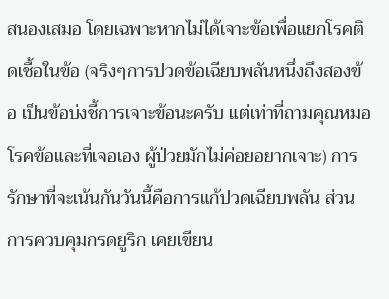สนองเสมอ โดยเฉพาะหากไม่ได้เจาะข้อเพื่อแยกโรคติดเชื้อในข้อ (จริงๆการปวดข้อเฉียบพลันหนึ่งถึงสองข้อ เป็นข้อบ่งชี้การเจาะข้อนะครับ แต่เท่าที่ถามคุณหมอโรคข้อและที่เจอเอง ผู้ป่วยมักไม่ค่อยอยากเจาะ) การรักษาที่จะเน้นกันวันนี้คือการแก้ปวดเฉียบพลัน ส่วนการควบคุมกรดยูริก เคยเขียน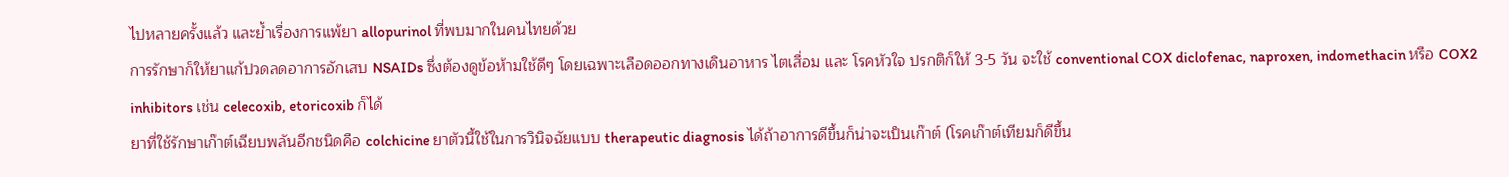ไปหลายครั้งแล้ว และย้ำเรื่องการแพ้ยา allopurinol ที่พบมากในคนไทยด้วย
การรักษาก็ให้ยาแก้ปวดลดอาการอักเสบ NSAIDs ซึ่งต้องดูข้อห้ามใช้ดีๆ โดยเฉพาะเลือดออกทางเดินอาหาร ไตเสื่อม และ โรคหัวใจ ปรกติก็ให้ 3-5 วัน จะใช้ conventional COX diclofenac, naproxen, indomethacin หรือ COX2 inhibitors เช่น celecoxib, etoricoxib ก็ได้
ยาที่ใช้รักษาเก๊าต์เฉียบพลันอีกชนิดคือ colchicine ยาตัวนี้ใช้ในการวินิจฉัยแบบ therapeutic diagnosis ได้ถ้าอาการดีขึ้นก็น่าจะเป็นเก๊าต์ (โรคเก๊าต์เทียมก็ดีขึ้น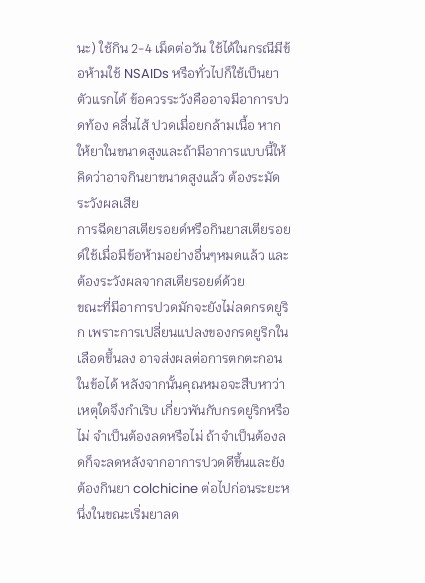นะ) ใช้กิน 2-4 เม็ดต่อวัน ใช้ได้ในกรณีมีข้อห้ามใช้ NSAIDs หรือทั่วไปก็ใช้เป็นยาตัวแรกได้ ข้อควรระวังคืออาจมีอาการปวดท้อง คลื่นไส้ ปวดเมื่อยกล้ามเนื้อ หากให้ยาในขนาดสูงและถ้ามีอาการแบบนี้ให้คิดว่าอาจกินยาขนาดสูงแล้ว ต้องระมัดระวังผลเสีย
การฉีดยาสเตียรอยด์หรือกินยาสเตียรอยด์ใช้เมื่อมีข้อห้ามอย่างอื่นๆหมดแล้ว และต้องระวังผลจากสเตียรอยด์ด้วย
ขณะที่มีอาการปวดมักจะยังไม่ลดกรดยูริก เพราะการเปลี่ยนแปลงของกรดยูริกในเลือดขึ้นลง อาจส่งผลต่อการตกตะกอนในข้อได้ หลังจากนั้นคุณหมอจะสืบหาว่าเหตุใดจึงกำเริบ เกี่ยวพันกับกรดยูริกหรือไม่ จำเป็นต้องลดหรือไม่ ถ้าจำเป็นต้องลดก็จะลดหลังจากอาการปวดดีขึ้นและยังต้องกินยา colchicine ต่อไปก่อนระยะหนึ่งในขณะเริ่มยาลด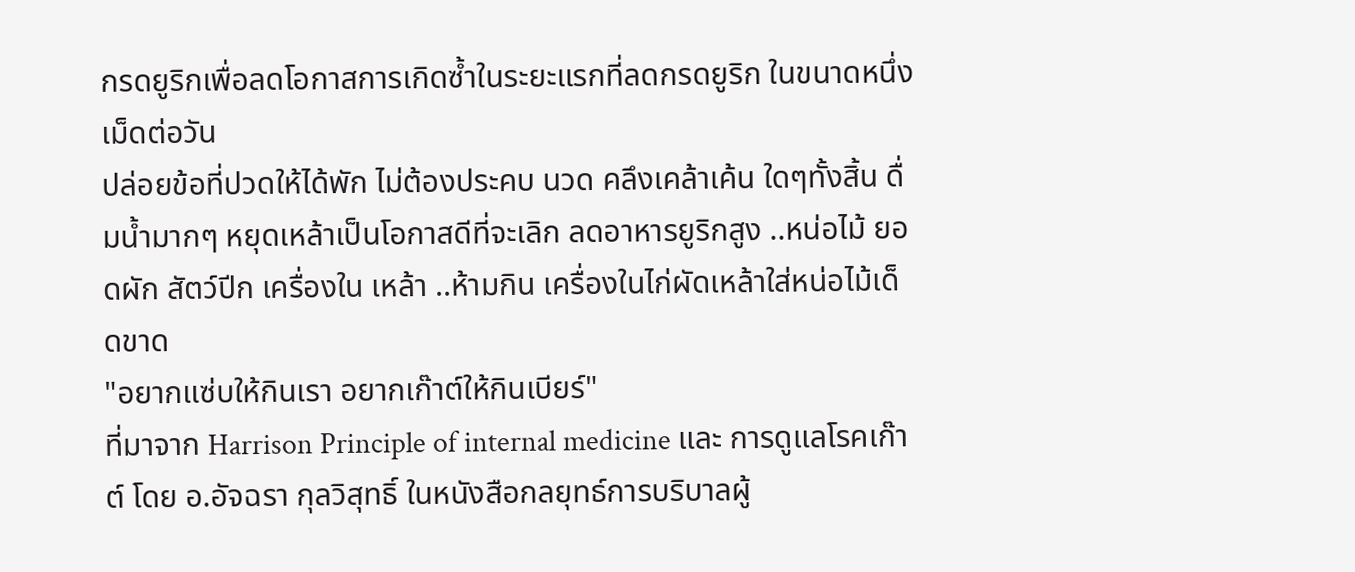กรดยูริกเพื่อลดโอกาสการเกิดซ้ำในระยะแรกที่ลดกรดยูริก ในขนาดหนึ่งเม็ดต่อวัน
ปล่อยข้อที่ปวดให้ได้พัก ไม่ต้องประคบ นวด คลึงเคล้าเค้น ใดๆทั้งสิ้น ดื่มน้ำมากๆ หยุดเหล้าเป็นโอกาสดีที่จะเลิก ลดอาหารยูริกสูง ..หน่อไม้ ยอดผัก สัตว์ปีก เครื่องใน เหล้า ..ห้ามกิน เครื่องในไก่ผัดเหล้าใส่หน่อไม้เด็ดขาด
"อยากแซ่บให้กินเรา อยากเก๊าต์ให้กินเบียร์"
ที่มาจาก Harrison Principle of internal medicine และ การดูแลโรคเก๊าต์ โดย อ.อัจฉรา กุลวิสุทธิ์ ในหนังสือกลยุทธ์การบริบาลผู้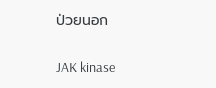ป่วยนอก

JAK kinase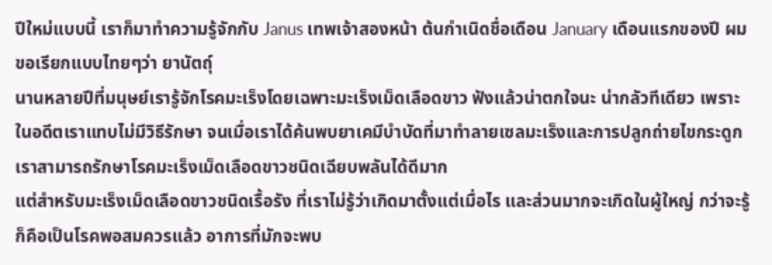ปีใหม่แบบนี้ เราก็มาทำความรู้จักกับ Janus เทพเจ้าสองหน้า ต้นกำเนิดชื่อเดือน January เดือนแรกของปี ผมขอเรียกแบบไทยๆว่า ยานัตถุ์
นานหลายปีที่มนุษย์เรารู้จักโรคมะเร็งโดยเฉพาะมะเร็งเม็ดเลือดขาว ฟังแล้วน่าตกใจนะ น่ากลัวทีเดียว เพราะในอดีตเราแทบไม่มีวิธีรักษา จนเมื่อเราได้ค้นพบยาเคมีบำบัดที่มาทำลายเซลมะเร็งและการปลูกถ่ายไขกระดูก เราสามารถรักษาโรคมะเร็งเม็ดเลือดขาวชนิดเฉียบพลันได้ดีมาก
แต่สำหรับมะเร็งเม็ดเลือดขาวชนิดเรื้อรัง ที่เราไม่รู้ว่าเกิดมาตั้งแต่เมื่อไร และส่วนมากจะเกิดในผู้ใหญ่ กว่าจะรู้ก็คือเป็นโรคพอสมควรแล้ว อาการที่มักจะพบ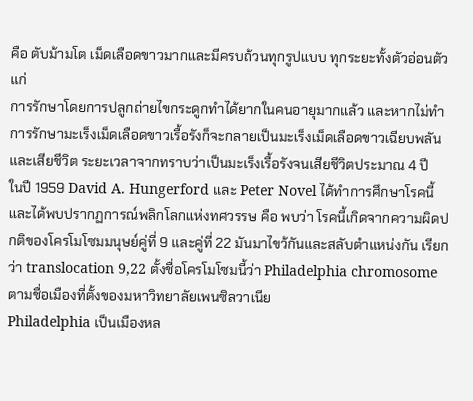คือ ตับม้ามโต เม็ดเลือดขาวมากและมีครบถ้วนทุกรูปแบบ ทุกระยะทั้งตัวอ่อนตัวแก่
การรักษาโดยการปลูกถ่ายไขกระดูกทำได้ยากในคนอายุมากแล้ว และหากไม่ทำการรักษามะเร็งเม็ดเลือดขาวเรื้อรังก็จะกลายเป็นมะเร็งเม็ดเลือดขาวเฉียบพลัน และเสียชีวิต ระยะเวลาจากทราบว่าเป็นมะเร็งเรื้อรังจนเสียชีวิตประมาณ 4 ปี
ในปี 1959 David A. Hungerford และ Peter Novel ได้ทำการศึกษาโรคนี้และได้พบปรากฏการณ์พลิกโลกแห่งทศวรรษ คือ พบว่า โรคนี้เกิดจากความผิดปกติของโครโมโซมมนุษย์คู่ที่ 9 และคู่ที่ 22 มันมาไขว้กันและสลับตำแหน่งกัน เรียกว่า translocation 9,22 ตั้งชื่อโครโมโซมนี้ว่า Philadelphia chromosome ตามชื่อเมืองที่ตั้งของมหาวิทยาลัยเพนซิลวาเนีย
Philadelphia เป็นเมืองหล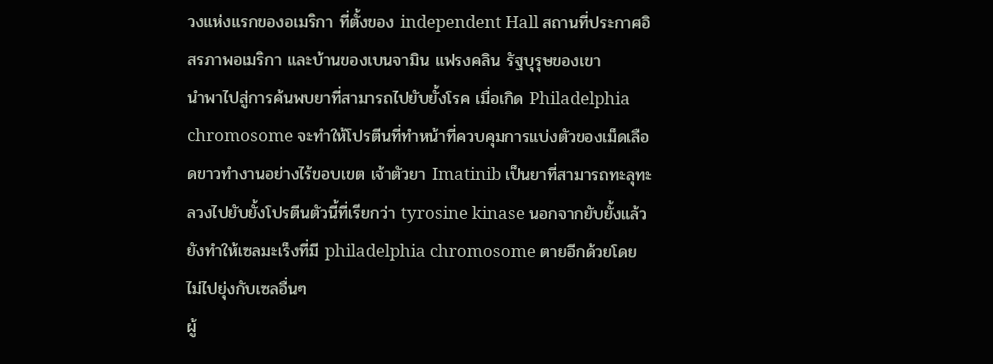วงแห่งแรกของอเมริกา ที่ตั้งของ independent Hall สถานที่ประกาศอิสรภาพอเมริกา และบ้านของเบนจามิน แฟรงคลิน รัฐบุรุษของเขา
นำพาไปสู่การค้นพบยาที่สามารถไปยับยั้งโรค เมื่อเกิด Philadelphia chromosome จะทำให้โปรตีนที่ทำหน้าที่ควบคุมการแบ่งตัวของเม็ดเลือดขาวทำงานอย่างไร้ขอบเขต เจ้าตัวยา Imatinib เป็นยาที่สามารถทะลุทะลวงไปยับยั้งโปรตีนตัวนี้ที่เรียกว่า tyrosine kinase นอกจากยับยั้งแล้วยังทำให้เซลมะเร็งที่มี philadelphia chromosome ตายอีกด้วยโดยไม่ไปยุ่งกับเซลอื่นๆ
ผู้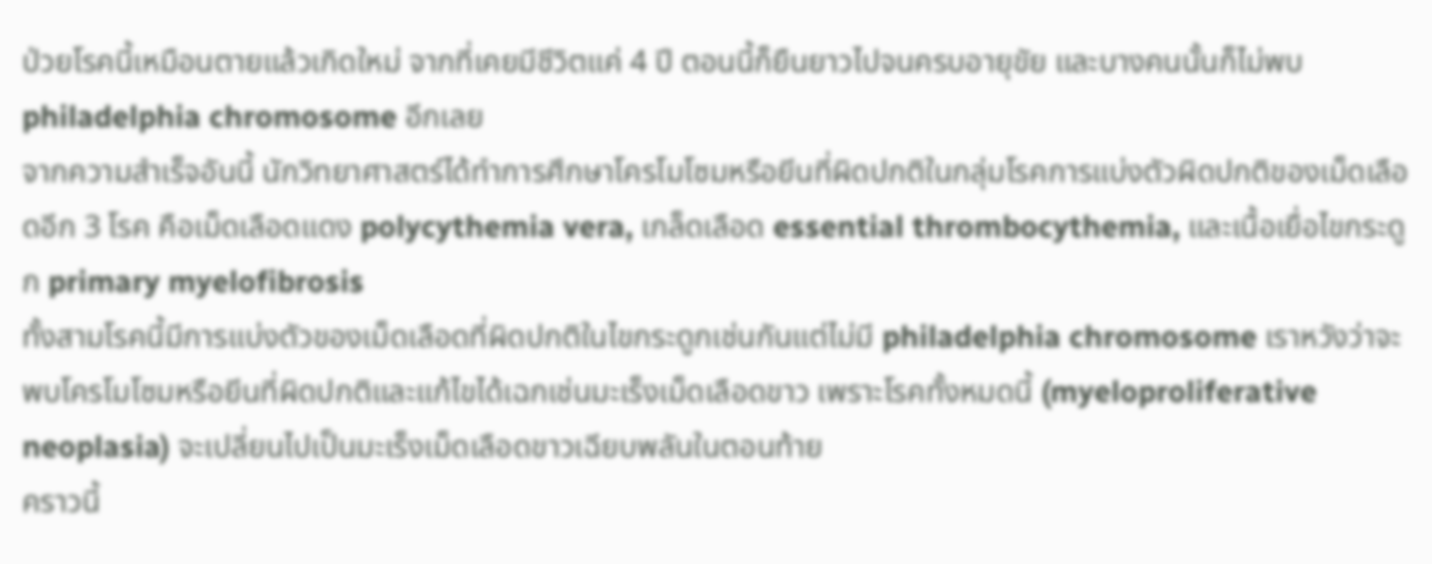ป่วยโรคนี้เหมือนตายแล้วเกิดใหม่ จากที่เคยมีชีวิตแค่ 4 ปี ตอนนี้ก็ยืนยาวไปจนครบอายุขัย และบางคนนั้นก็ไม่พบ philadelphia chromosome อีกเลย
จากความสำเร็จอันนี้ นักวิทยาศาสตร์ได้ทำการศึกษาโครโมโซมหรือยีนที่ผิดปกติในกลุ่มโรคการแบ่งตัวผิดปกติของเม็ดเลือดอีก 3 โรค คือเม็ดเลือดแดง polycythemia vera, เกล็ดเลือด essential thrombocythemia, และเนื้อเยื่อไขกระดูก primary myelofibrosis
ทั้งสามโรคนี้มีการแบ่งตัวของเม็ดเลือดที่ผิดปกติในไขกระดูกเช่นกันแต่ไม่มี philadelphia chromosome เราหวังว่าจะพบโครโมโซมหรือยีนที่ผิดปกติและแก้ไขได้เฉกเช่นมะเร็งเม็ดเลือดขาว เพราะโรคทั้งหมดนี้ (myeloproliferative neoplasia) จะเปลี่ยนไปเป็นมะเร็งเม็ดเลือดขาวเฉียบพลันในตอนท้าย
คราวนี้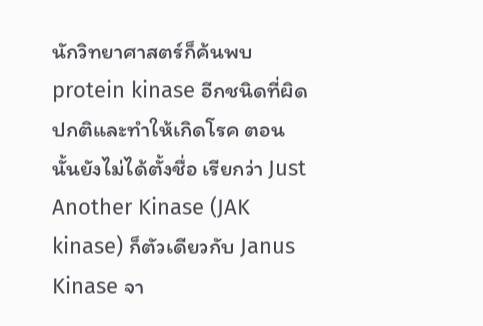นักวิทยาศาสตร์ก็ค้นพบ protein kinase อีกชนิดที่ผิดปกติและทำให้เกิดโรค ตอนนั้นยังไม่ได้ตั้งชื่อ เรียกว่า Just Another Kinase (JAK kinase) ก็ตัวเดียวกับ Janus Kinase จา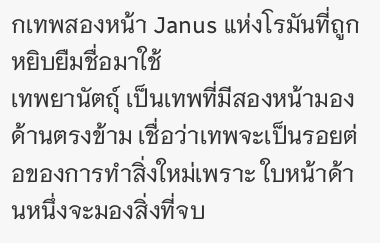กเทพสองหน้า Janus แห่งโรมันที่ถูกหยิบยืมชื่อมาใช้
เทพยานัตถุ์ เป็นเทพที่มีสองหน้ามองด้านตรงข้าม เชื่อว่าเทพจะเป็นรอยต่อของการทำสิ่งใหม่เพราะ ใบหน้าด้านหนึ่งจะมองสิ่งที่จบ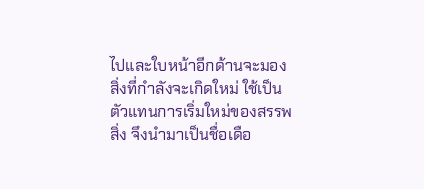ไปและใบหน้าอีกด้านจะมองสิ่งที่กำลังจะเกิดใหม่ ใช้เป็นตัวแทนการเริ่มใหม่ของสรรพสิ่ง จึงนำมาเป็นชื่อเดือ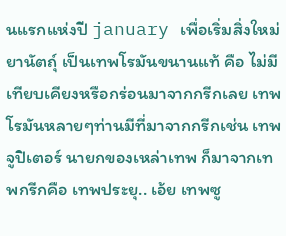นแรกแห่งปี january เพื่อเริ่มสิ่งใหม่
ยานัตถุ์ เป็นเทพโรมันขนานแท้ คือ ไม่มีเทียบเคียงหรือกร่อนมาจากกรีกเลย เทพโรมันหลายๆท่านมีที่มาจากกรีกเช่น เทพจูปิเตอร์ นายกของเหล่าเทพ ก็มาจากเทพกรีกคือ เทพประยุ.. เอ้ย เทพซู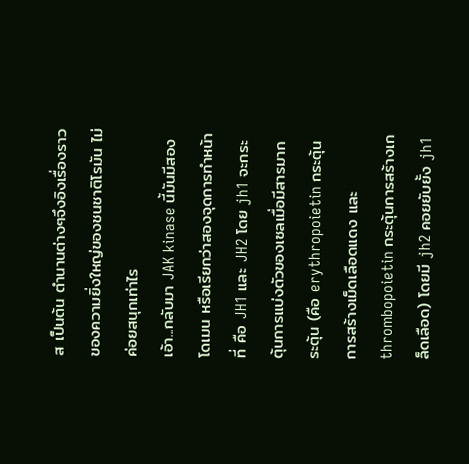ส เป็นต้น ตำนานต่างๆจึงอิงเรื่องราวของความยิ่งใหญ่ของชนชาติโรมัน ไม่ค่อยสนุกเท่าไร
เอ้า...กลับมา JAK kinase นี้มันมีสองโดเมน หรือเรียกว่าสองจุดการทำหน้าที่ คือ JH1 และ JH2 โดย jh1 จะกระตุ้นการแบ่งตัวของเซลเมื่อมีสารมากระตุ้น (คือ erythropoietin กระตุ้นการสร้างเม็ดเลือดแดง และ thrombopoietin กระตุ้นการสร้างเกล็ดเลือด) โดยมี jh2 คอยยับยั้ง jh1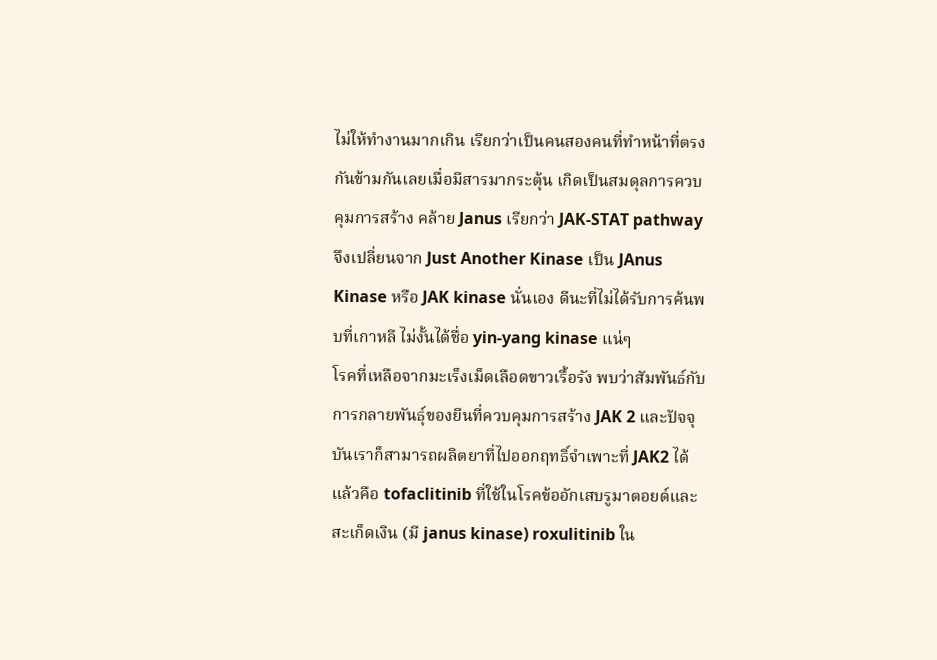ไม่ให้ทำงานมากเกิน เรียกว่าเป็นคนสองคนที่ทำหน้าที่ตรงกันข้ามกันเลยเมื่อมีสารมากระตุ้น เกิดเป็นสมดุลการควบคุมการสร้าง คล้าย Janus เรียกว่า JAK-STAT pathway
จึงเปลี่ยนจาก Just Another Kinase เป็น JAnus Kinase หรือ JAK kinase นั่นเอง ดีนะที่ไม่ได้รับการค้นพบที่เกาหลี ไม่งั้นได้ชื่อ yin-yang kinase แน่ๆ
โรคที่เหลือจากมะเร็งเม็ดเลือดขาวเรื้อรัง พบว่าสัมพันธ์กับการกลายพันธุ์ของยีนที่ควบคุมการสร้าง JAK 2 และปัจจุบันเราก็สามารถผลิตยาที่ไปออกฤทธิ์จำเพาะที่ JAK2 ได้แล้วคือ tofaclitinib ที่ใช้ในโรคข้ออักเสบรูมาตอยด์และสะเก็ดเงิน (มี janus kinase) roxulitinib ใน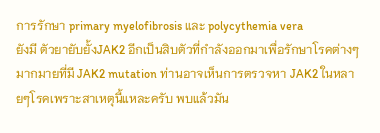การรักษา primary myelofibrosis และ polycythemia vera
ยังมี ตัวยายับยั้งJAK2 อีกเป็นสิบตัวที่กำลังออกมาเพื่อรักษาโรคต่างๆมากมายที่มี JAK2 mutation ท่านอาจเห็นการตรวจหา JAK2 ในหลายๆโรคเพราะสาเหตุนี้แหละครับ พบแล้วมัน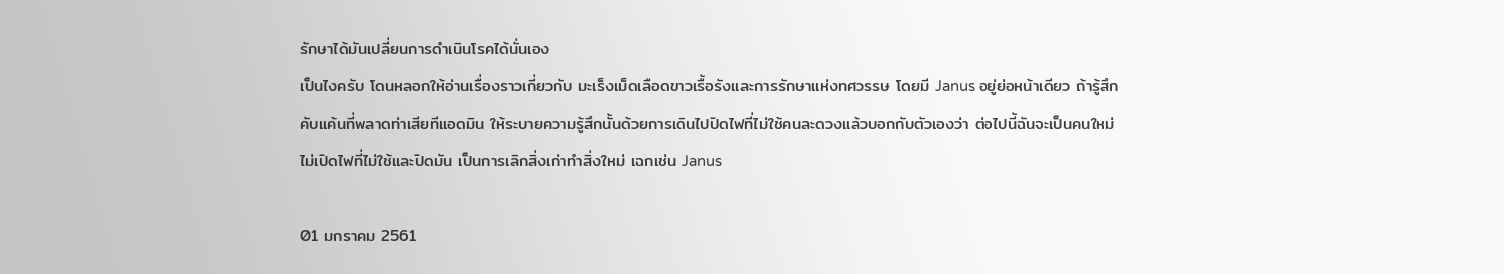รักษาได้มันเปลี่ยนการดำเนินโรคได้นั่นเอง
เป็นไงครับ โดนหลอกให้อ่านเรื่องราวเกี่ยวกับ มะเร็งเม็ดเลือดขาวเรื้อรังและการรักษาแห่งทศวรรษ โดยมี Janus อยู่ย่อหน้าเดียว ถ้ารู้สึกคับแค้นที่พลาดท่าเสียทีแอดมิน ให้ระบายความรู้สึกนั้นด้วยการเดินไปปิดไฟที่ไม่ใช้คนละดวงแล้วบอกกับตัวเองว่า ต่อไปนี้ฉันจะเป็นคนใหม่ ไม่เปิดไฟที่ไม่ใช้และปิดมัน เป็นการเลิกสิ่งเก่าทำสิ่งใหม่ เฉกเช่น Janus

01 มกราคม 2561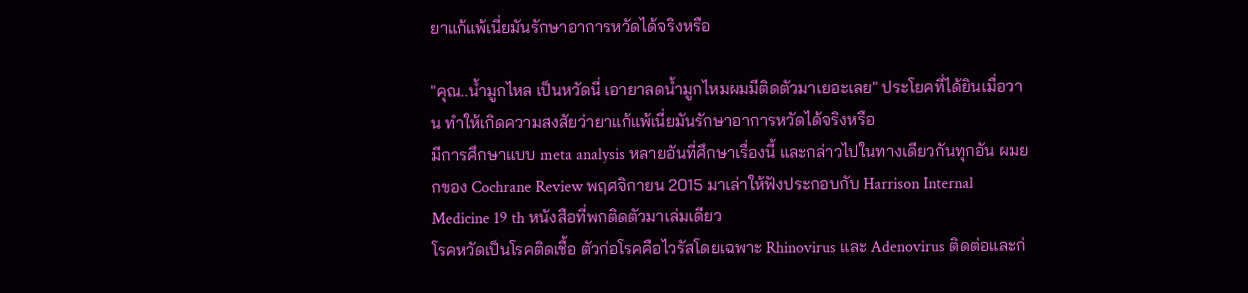ยาแก้แพ้เนี่ยมันรักษาอาการหวัดได้จริงหรือ

"คุณ..น้ำมูกไหล เป็นหวัดนี่ เอายาลดน้ำมูกไหมผมมีติดตัวมาเยอะเลย" ประโยคที่ได้ยินเมื่อวาน ทำให้เกิดความสงสัยว่ายาแก้แพ้เนี่ยมันรักษาอาการหวัดได้จริงหรือ
มีการศึกษาแบบ meta analysis หลายอันที่ศึกษาเรื่องนี้ และกล่าวไปในทางเดียวกันทุกอัน ผมยกของ Cochrane Review พฤศจิกายน 2015 มาเล่าให้ฟังประกอบกับ Harrison Internal Medicine 19 th หนังสือที่พกติดตัวมาเล่มเดียว
โรคหวัดเป็นโรคติดเชื้อ ตัวก่อโรคคือไวรัสโดยเฉพาะ Rhinovirus และ Adenovirus ติดต่อและก่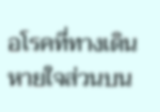อโรคที่ทางเดินหายใจส่วนบน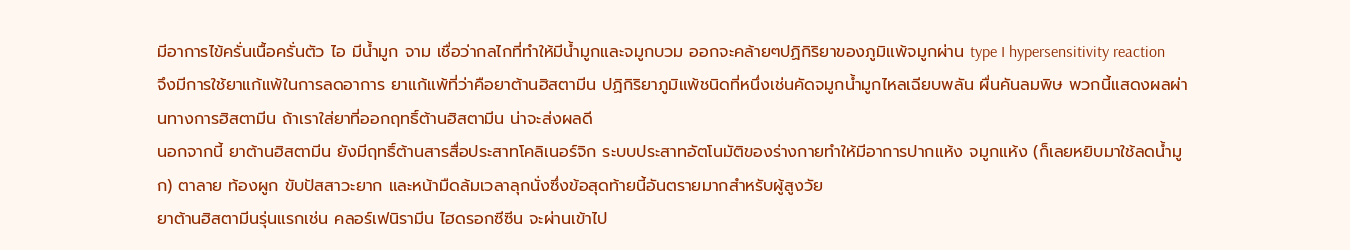มีอาการไข้ครั่นเนื้อครั่นตัว ไอ มีน้ำมูก จาม เชื่อว่ากลไกที่ทำให้มีน้ำมูกและจมูกบวม ออกจะคล้ายๆปฏิกิริยาของภูมิแพ้จมูกผ่าน type I hypersensitivity reaction
จึงมีการใช้ยาแก้แพ้ในการลดอาการ ยาแก้แพ้ที่ว่าคือยาต้านฮิสตามีน ปฏิกิริยาภูมิแพ้ชนิดที่หนึ่งเช่นคัดจมูกน้ำมูกไหลเฉียบพลัน ผื่นคันลมพิษ พวกนี้แสดงผลผ่านทางการฮิสตามีน ถ้าเราใส่ยาที่ออกฤทธิ์ต้านฮิสตามีน น่าจะส่งผลดี
นอกจากนี้ ยาต้านฮิสตามีน ยังมีฤทธิ์ต้านสารสื่อประสาทโคลิเนอร์จิก ระบบประสาทอัตโนมัติของร่างกายทำให้มีอาการปากแห้ง จมูกแห้ง (ก็เลยหยิบมาใช้ลดน้ำมูก) ตาลาย ท้องผูก ขับปัสสาวะยาก และหน้ามืดล้มเวลาลุกนั่งซึ่งข้อสุดท้ายนี้อันตรายมากสำหรับผู้สูงวัย
ยาต้านฮิสตามีนรุ่นแรกเช่น คลอร์เฟนิรามีน ไฮดรอกซีซีน จะผ่านเข้าไป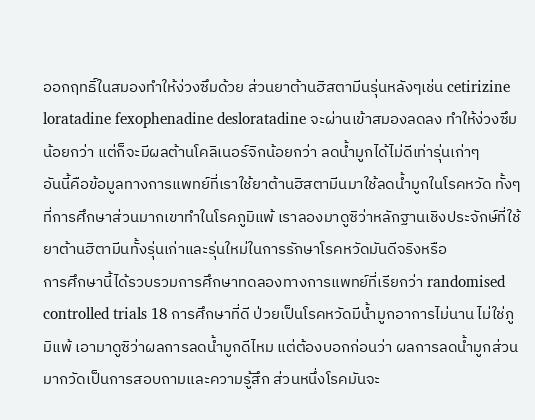ออกฤทธิ์ในสมองทำให้ง่วงซึมด้วย ส่วนยาต้านฮิสตามีนรุ่นหลังๆเช่น cetirizine loratadine fexophenadine desloratadine จะผ่านเข้าสมองลดลง ทำให้ง่วงซึมน้อยกว่า แต่ก็จะมีผลต้านโคลิเนอร์จิกน้อยกว่า ลดน้ำมูกได้ไม่ดีเท่ารุ่นเก่าๆ
อันนี้คือข้อมูลทางการแพทย์ที่เราใช้ยาต้านฮิสตามีนมาใช้ลดน้ำมูกในโรคหวัด ทั้งๆที่การศึกษาส่วนมากเขาทำในโรคภูมิแพ้ เราลองมาดูซิว่าหลักฐานเชิงประจักษ์ที่ใช้ยาต้านฮิตามีนทั้งรุ่นเก่าและรุ่นใหม่ในการรักษาโรคหวัดมันดีจริงหรือ
การศึกษานี้ได้รวบรวมการศึกษาทดลองทางการแพทย์ที่เรียกว่า randomised controlled trials 18 การศึกษาที่ดี ป่วยเป็นโรคหวัดมีน้ำมูกอาการไม่นาน ไม่ใช่ภูมิแพ้ เอามาดูซิว่าผลการลดน้ำมูกดีไหม แต่ต้องบอกก่อนว่า ผลการลดน้ำมูกส่วนมากวัดเป็นการสอบถามและความรู้สึก ส่วนหนึ่งโรคมันจะ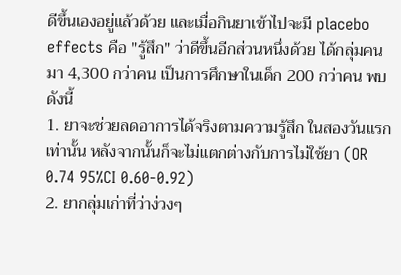ดีขึ้นเองอยู่แล้วด้วย และเมื่อกินยาเข้าไปจะมี placebo effects คือ "รู้สึก" ว่าดีขึ้นอีกส่วนหนึ่งด้วย ได้กลุ่มคนมา 4,300 กว่าคน เป็นการศึกษาในเด็ก 200 กว่าคน พบดังนี้
1. ยาจะช่วยลดอาการได้จริงตามความรู้สึก ในสองวันแรกเท่านั้น หลังจากนั้นก็จะไม่แตกต่างกับการไม่ใช้ยา (OR 0.74 95%CI 0.60-0.92)
2. ยากลุ่มเก่าที่ว่าง่วงๆ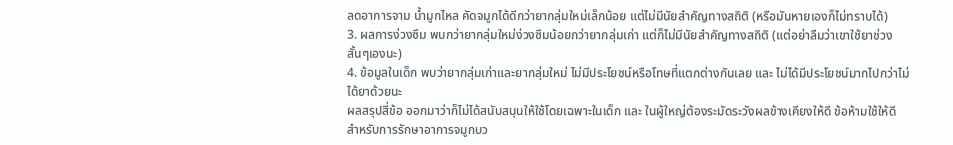ลดอาการจาม น้ำมูกไหล คัดจมูกได้ดีกว่ายากลุ่มใหม่เล็กน้อย แต่ไม่มีนัยสำคัญทางสถิติ (หรือมันหายเองก็ไม่ทราบได้)
3. ผลการง่วงซึม พบกว่ายากลุ่มใหม่ง่วงซึมน้อยกว่ายากลุ่มเก่า แต่ก็ไม่มีนัยสำคัญทางสถิติ (แต่อย่าลืมว่าเขาใช้ยาช่วงสั้นๆเองนะ)
4. ข้อมูลในเด็ก พบว่ายากลุ่มเก่าและยากลุ่มใหม่ ไม่มีประโยชน์หรือโทษที่แตกต่างกันเลย และ ไม่ได้มีประโยชน์มากไปกว่าไม่ได้ยาด้วยนะ
ผลสรุปสี่ข้อ ออกมาว่าก็ไม่ได้สนับสนุนให้ใช้โดยเฉพาะในเด็ก และ ในผู้ใหญ่ต้องระมัดระวังผลข้างเคียงให้ดี ข้อห้ามใช้ให้ดี สำหรับการรักษาอาการจมูกบว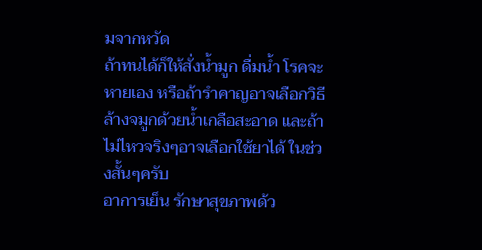มจากหวัด
ถ้าทนได้ก็ให้สั่งน้ำมูก ดื่มน้ำ โรคจะหายเอง หรือถ้ารำคาญอาจเลือกวิธีล้างจมูกด้วยน้ำเกลือสะอาด และถ้าไม่ไหวจริงๆอาจเลือกใช้ยาได้ ในช่วงสั้นๆครับ
อาการเย็น รักษาสุขภาพด้ว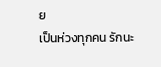ย
เป็นห่วงทุกคน รักนะ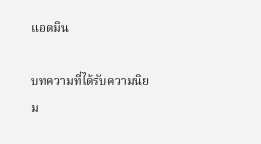แอดมิน

บทความที่ได้รับความนิยม